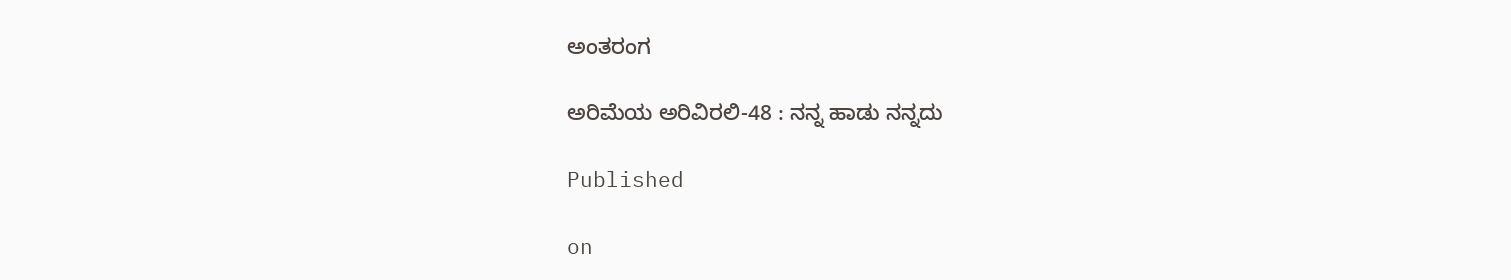ಅಂತರಂಗ

ಅರಿಮೆಯ ಅರಿವಿರಲಿ-48 : ನನ್ನ ಹಾಡು ನನ್ನದು

Published

on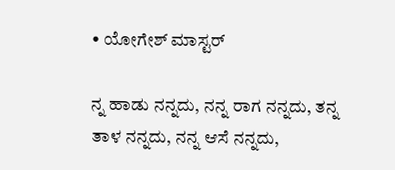• ಯೋಗೇಶ್ ಮಾಸ್ಟರ್

ನ್ನ ಹಾಡು ನನ್ನದು, ನನ್ನ ರಾಗ ನನ್ನದು, ತನ್ನ ತಾಳ ನನ್ನದು, ನನ್ನ ಆಸೆ ನನ್ನದು,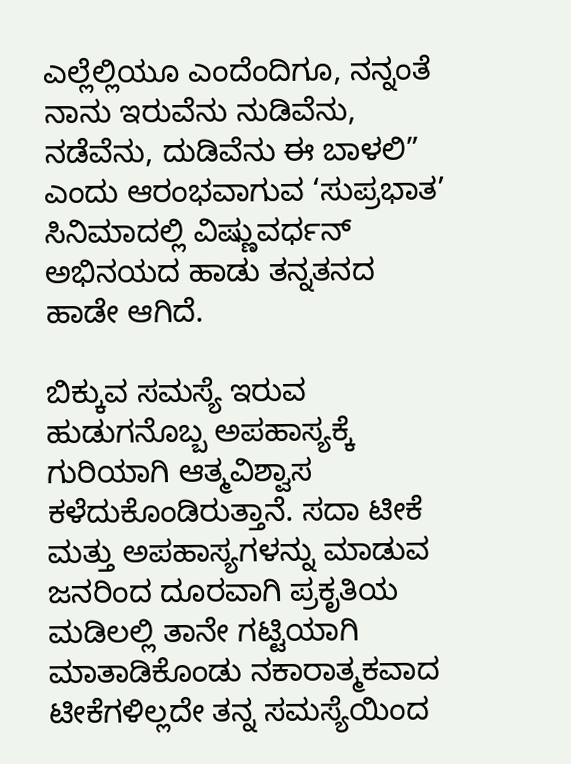ಎಲ್ಲೆಲ್ಲಿಯೂ ಎಂದೆಂದಿಗೂ, ನನ್ನಂತೆ ನಾನು ಇರುವೆನು ನುಡಿವೆನು, ನಡೆವೆನು, ದುಡಿವೆನು ಈ ಬಾಳಲಿ” ಎಂದು ಆರಂಭವಾಗುವ ‘ಸುಪ್ರಭಾತ’ ಸಿನಿಮಾದಲ್ಲಿ ವಿಷ್ಣುವರ್ಧನ್ ಅಭಿನಯದ ಹಾಡು ತನ್ನತನದ ಹಾಡೇ ಆಗಿದೆ.

ಬಿಕ್ಕುವ ಸಮಸ್ಯೆ ಇರುವ ಹುಡುಗನೊಬ್ಬ ಅಪಹಾಸ್ಯಕ್ಕೆ ಗುರಿಯಾಗಿ ಆತ್ಮವಿಶ್ವಾಸ ಕಳೆದುಕೊಂಡಿರುತ್ತಾನೆ. ಸದಾ ಟೀಕೆ ಮತ್ತು ಅಪಹಾಸ್ಯಗಳನ್ನು ಮಾಡುವ ಜನರಿಂದ ದೂರವಾಗಿ ಪ್ರಕೃತಿಯ ಮಡಿಲಲ್ಲಿ ತಾನೇ ಗಟ್ಟಿಯಾಗಿ ಮಾತಾಡಿಕೊಂಡು ನಕಾರಾತ್ಮಕವಾದ ಟೀಕೆಗಳಿಲ್ಲದೇ ತನ್ನ ಸಮಸ್ಯೆಯಿಂದ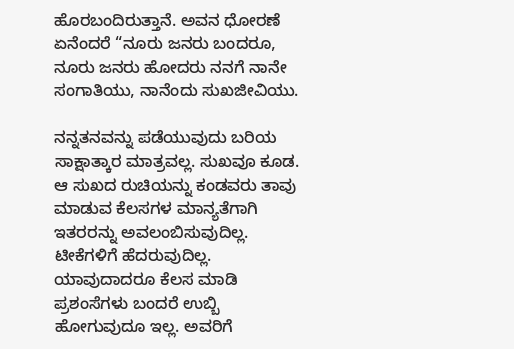ಹೊರಬಂದಿರುತ್ತಾನೆ. ಅವನ ಧೋರಣೆ ಏನೆಂದರೆ “ನೂರು ಜನರು ಬಂದರೂ, ನೂರು ಜನರು ಹೋದರು ನನಗೆ ನಾನೇ ಸಂಗಾತಿಯು, ನಾನೆಂದು ಸುಖಜೀವಿಯು.

ನನ್ನತನವನ್ನು ಪಡೆಯುವುದು ಬರಿಯ ಸಾಕ್ಷಾತ್ಕಾರ ಮಾತ್ರವಲ್ಲ. ಸುಖವೂ ಕೂಡ. ಆ ಸುಖದ ರುಚಿಯನ್ನು ಕಂಡವರು ತಾವು ಮಾಡುವ ಕೆಲಸಗಳ ಮಾನ್ಯತೆಗಾಗಿ ಇತರರನ್ನು ಅವಲಂಬಿಸುವುದಿಲ್ಲ. ಟೀಕೆಗಳಿಗೆ ಹೆದರುವುದಿಲ್ಲ. ಯಾವುದಾದರೂ ಕೆಲಸ ಮಾಡಿ ಪ್ರಶಂಸೆಗಳು ಬಂದರೆ ಉಬ್ಬಿ ಹೋಗುವುದೂ ಇಲ್ಲ. ಅವರಿಗೆ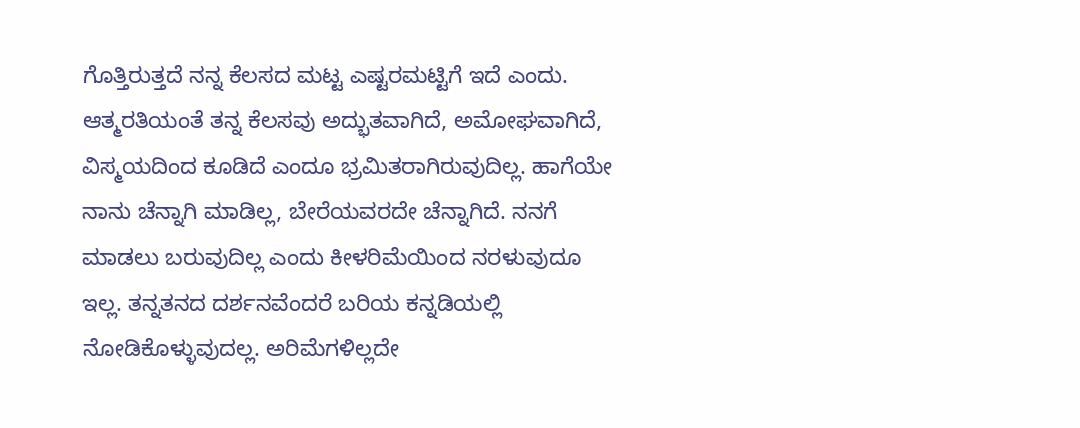ಗೊತ್ತಿರುತ್ತದೆ ನನ್ನ ಕೆಲಸದ ಮಟ್ಟ ಎಷ್ಟರಮಟ್ಟಿಗೆ ಇದೆ ಎಂದು. ಆತ್ಮರತಿಯಂತೆ ತನ್ನ ಕೆಲಸವು ಅದ್ಭುತವಾಗಿದೆ, ಅಮೋಘವಾಗಿದೆ, ವಿಸ್ಮಯದಿಂದ ಕೂಡಿದೆ ಎಂದೂ ಭ್ರಮಿತರಾಗಿರುವುದಿಲ್ಲ. ಹಾಗೆಯೇ ನಾನು ಚೆನ್ನಾಗಿ ಮಾಡಿಲ್ಲ, ಬೇರೆಯವರದೇ ಚೆನ್ನಾಗಿದೆ. ನನಗೆ ಮಾಡಲು ಬರುವುದಿಲ್ಲ ಎಂದು ಕೀಳರಿಮೆಯಿಂದ ನರಳುವುದೂ ಇಲ್ಲ. ತನ್ನತನದ ದರ್ಶನವೆಂದರೆ ಬರಿಯ ಕನ್ನಡಿಯಲ್ಲಿ ನೋಡಿಕೊಳ್ಳುವುದಲ್ಲ. ಅರಿಮೆಗಳಿಲ್ಲದೇ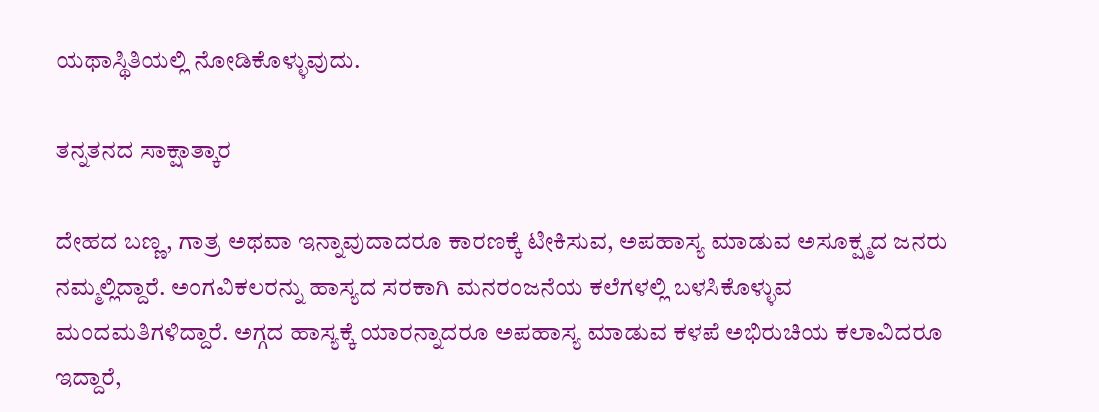ಯಥಾಸ್ಥಿತಿಯಲ್ಲಿ ನೋಡಿಕೊಳ್ಳುವುದು.

ತನ್ನತನದ ಸಾಕ್ಷಾತ್ಕಾರ

ದೇಹದ ಬಣ್ಣ, ಗಾತ್ರ ಅಥವಾ ಇನ್ನಾವುದಾದರೂ ಕಾರಣಕ್ಕೆ ಟೀಕಿಸುವ, ಅಪಹಾಸ್ಯ ಮಾಡುವ ಅಸೂಕ್ಷ್ಮದ ಜನರು ನಮ್ಮಲ್ಲಿದ್ದಾರೆ. ಅಂಗವಿಕಲರನ್ನು ಹಾಸ್ಯದ ಸರಕಾಗಿ ಮನರಂಜನೆಯ ಕಲೆಗಳಲ್ಲಿ ಬಳಸಿಕೊಳ್ಳುವ ಮಂದಮತಿಗಳಿದ್ದಾರೆ. ಅಗ್ಗದ ಹಾಸ್ಯಕ್ಕೆ ಯಾರನ್ನಾದರೂ ಅಪಹಾಸ್ಯ ಮಾಡುವ ಕಳಪೆ ಅಭಿರುಚಿಯ ಕಲಾವಿದರೂ ಇದ್ದಾರೆ,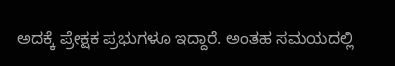ಅದಕ್ಕೆ ಪ್ರೇಕ್ಷಕ ಪ್ರಭುಗಳೂ ಇದ್ದಾರೆ. ಅಂತಹ ಸಮಯದಲ್ಲಿ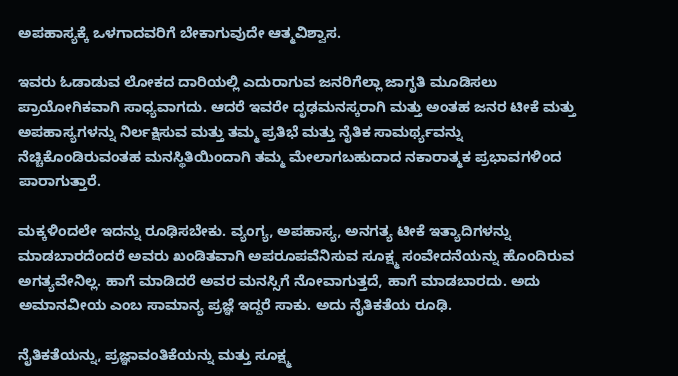ಅಪಹಾಸ್ಯಕ್ಕೆ ಒಳಗಾದವರಿಗೆ ಬೇಕಾಗುವುದೇ ಆತ್ಮವಿಶ್ವಾಸ.

ಇವರು ಓಡಾಡುವ ಲೋಕದ ದಾರಿಯಲ್ಲಿ ಎದುರಾಗುವ ಜನರಿಗೆಲ್ಲಾ ಜಾಗೃತಿ ಮೂಡಿಸಲು ಪ್ರಾಯೋಗಿಕವಾಗಿ ಸಾಧ್ಯವಾಗದು. ಆದರೆ ಇವರೇ ದೃಢಮನಸ್ಕರಾಗಿ ಮತ್ತು ಅಂತಹ ಜನರ ಟೀಕೆ ಮತ್ತು ಅಪಹಾಸ್ಯಗಳನ್ನು ನಿರ್ಲಕ್ಷಿಸುವ ಮತ್ತು ತಮ್ಮ ಪ್ರತಿಭೆ ಮತ್ತು ನೈತಿಕ ಸಾಮರ್ಥ್ಯವನ್ನು ನೆಚ್ಚಿಕೊಂಡಿರುವಂತಹ ಮನಸ್ಥಿತಿಯಿಂದಾಗಿ ತಮ್ಮ ಮೇಲಾಗಬಹುದಾದ ನಕಾರಾತ್ಮಕ ಪ್ರಭಾವಗಳಿಂದ ಪಾರಾಗುತ್ತಾರೆ.

ಮಕ್ಕಳಿಂದಲೇ ಇದನ್ನು ರೂಢಿಸಬೇಕು. ವ್ಯಂಗ್ಯ, ಅಪಹಾಸ್ಯ, ಅನಗತ್ಯ ಟೀಕೆ ಇತ್ಯಾದಿಗಳನ್ನು ಮಾಡಬಾರದೆಂದರೆ ಅವರು ಖಂಡಿತವಾಗಿ ಅಪರೂಪವೆನಿಸುವ ಸೂಕ್ಷ್ಮ ಸಂವೇದನೆಯನ್ನು ಹೊಂದಿರುವ ಅಗತ್ಯವೇನಿಲ್ಲ. ಹಾಗೆ ಮಾಡಿದರೆ ಅವರ ಮನಸ್ಸಿಗೆ ನೋವಾಗುತ್ತದೆ, ಹಾಗೆ ಮಾಡಬಾರದು. ಅದು ಅಮಾನವೀಯ ಎಂಬ ಸಾಮಾನ್ಯ ಪ್ರಜ್ಞೆ ಇದ್ದರೆ ಸಾಕು. ಅದು ನೈತಿಕತೆಯ ರೂಢಿ.

ನೈತಿಕತೆಯನ್ನು, ಪ್ರಜ್ಞಾವಂತಿಕೆಯನ್ನು ಮತ್ತು ಸೂಕ್ಷ್ಮ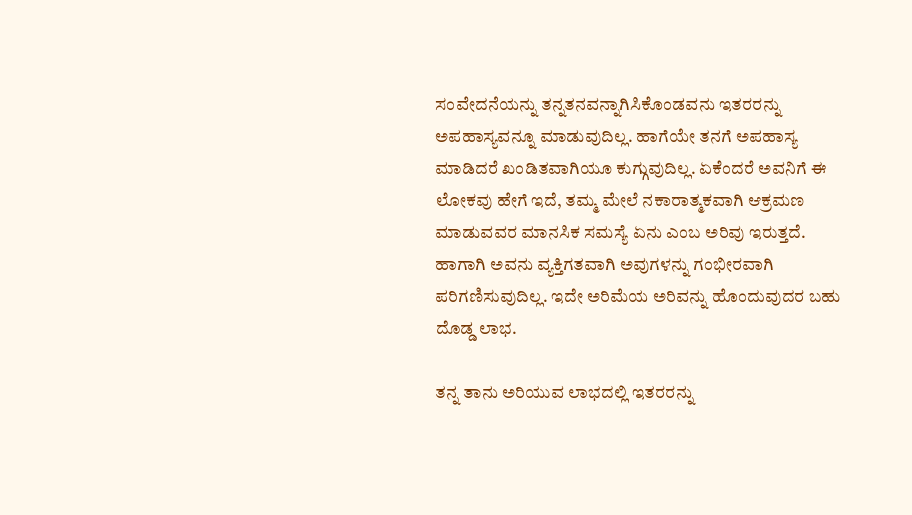ಸಂವೇದನೆಯನ್ನು ತನ್ನತನವನ್ನಾಗಿಸಿಕೊಂಡವನು ಇತರರನ್ನು ಅಪಹಾಸ್ಯವನ್ನೂ ಮಾಡುವುದಿಲ್ಲ. ಹಾಗೆಯೇ ತನಗೆ ಅಪಹಾಸ್ಯ ಮಾಡಿದರೆ ಖಂಡಿತವಾಗಿಯೂ ಕುಗ್ಗುವುದಿಲ್ಲ. ಏಕೆಂದರೆ ಅವನಿಗೆ ಈ ಲೋಕವು ಹೇಗೆ ಇದೆ, ತಮ್ಮ ಮೇಲೆ ನಕಾರಾತ್ಮಕವಾಗಿ ಆಕ್ರಮಣ ಮಾಡುವವರ ಮಾನಸಿಕ ಸಮಸ್ಯೆ ಏನು ಎಂಬ ಅರಿವು ಇರುತ್ತದೆ. ಹಾಗಾಗಿ ಅವನು ವ್ಯಕ್ತಿಗತವಾಗಿ ಅವುಗಳನ್ನು ಗಂಭೀರವಾಗಿ ಪರಿಗಣಿಸುವುದಿಲ್ಲ. ಇದೇ ಅರಿಮೆಯ ಅರಿವನ್ನು ಹೊಂದುವುದರ ಬಹು ದೊಡ್ಡ ಲಾಭ.

ತನ್ನ ತಾನು ಅರಿಯುವ ಲಾಭದಲ್ಲಿ ಇತರರನ್ನು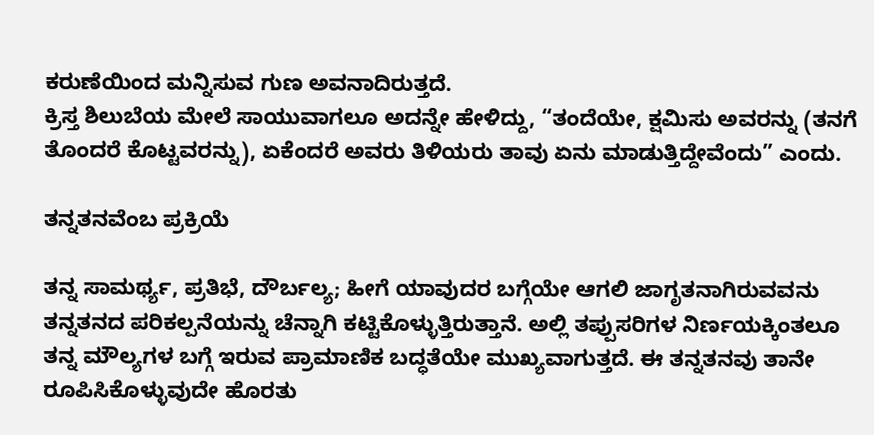ಕರುಣೆಯಿಂದ ಮನ್ನಿಸುವ ಗುಣ ಅವನಾದಿರುತ್ತದೆ.
ಕ್ರಿಸ್ತ ಶಿಲುಬೆಯ ಮೇಲೆ ಸಾಯುವಾಗಲೂ ಅದನ್ನೇ ಹೇಳಿದ್ದು, “ತಂದೆಯೇ, ಕ್ಷಮಿಸು ಅವರನ್ನು (ತನಗೆ ತೊಂದರೆ ಕೊಟ್ಟವರನ್ನು), ಏಕೆಂದರೆ ಅವರು ತಿಳಿಯರು ತಾವು ಏನು ಮಾಡುತ್ತಿದ್ದೇವೆಂದು” ಎಂದು.

ತನ್ನತನವೆಂಬ ಪ್ರಕ್ರಿಯೆ

ತನ್ನ ಸಾಮರ್ಥ್ಯ, ಪ್ರತಿಭೆ, ದೌರ್ಬಲ್ಯ; ಹೀಗೆ ಯಾವುದರ ಬಗ್ಗೆಯೇ ಆಗಲಿ ಜಾಗೃತನಾಗಿರುವವನು ತನ್ನತನದ ಪರಿಕಲ್ಪನೆಯನ್ನು ಚೆನ್ನಾಗಿ ಕಟ್ಟಿಕೊಳ್ಳುತ್ತಿರುತ್ತಾನೆ. ಅಲ್ಲಿ ತಪ್ಪುಸರಿಗಳ ನಿರ್ಣಯಕ್ಕಿಂತಲೂ ತನ್ನ ಮೌಲ್ಯಗಳ ಬಗ್ಗೆ ಇರುವ ಪ್ರಾಮಾಣಿಕ ಬದ್ಧತೆಯೇ ಮುಖ್ಯವಾಗುತ್ತದೆ. ಈ ತನ್ನತನವು ತಾನೇ ರೂಪಿಸಿಕೊಳ್ಳುವುದೇ ಹೊರತು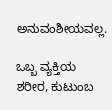ಅನುವಂಶೀಯವಲ್ಲ.

ಒಬ್ಬ ವ್ಯಕ್ತಿಯ ಶರೀರ, ಕುಟುಂಬ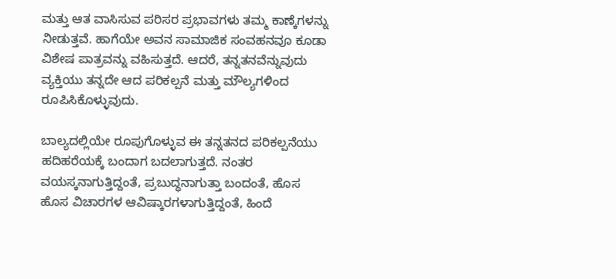ಮತ್ತು ಆತ ವಾಸಿಸುವ ಪರಿಸರ ಪ್ರಭಾವಗಳು ತಮ್ಮ ಕಾಣ್ಕೆಗಳನ್ನು ನೀಡುತ್ತವೆ. ಹಾಗೆಯೇ ಅವನ ಸಾಮಾಜಿಕ ಸಂವಹನವೂ ಕೂಡಾ ವಿಶೇಷ ಪಾತ್ರವನ್ನು ವಹಿಸುತ್ತದೆ. ಆದರೆ, ತನ್ನತನವೆನ್ನುವುದು ವ್ಯಕ್ತಿಯು ತನ್ನದೇ ಆದ ಪರಿಕಲ್ಪನೆ ಮತ್ತು ಮೌಲ್ಯಗಳಿಂದ ರೂಪಿಸಿಕೊಳ್ಳುವುದು.

ಬಾಲ್ಯದಲ್ಲಿಯೇ ರೂಪುಗೊಳ್ಳುವ ಈ ತನ್ನತನದ ಪರಿಕಲ್ಪನೆಯು ಹದಿಹರೆಯಕ್ಕೆ ಬಂದಾಗ ಬದಲಾಗುತ್ತದೆ. ನಂತರ ವಯಸ್ಕನಾಗುತ್ತಿದ್ದಂತೆ, ಪ್ರಬುದ್ಧನಾಗುತ್ತಾ ಬಂದಂತೆ, ಹೊಸ ಹೊಸ ವಿಚಾರಗಳ ಆವಿಷ್ಕಾರಗಳಾಗುತ್ತಿದ್ದಂತೆ, ಹಿಂದೆ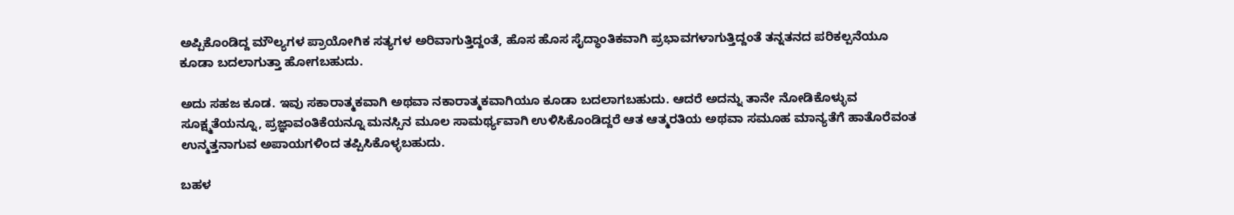ಅಪ್ಪಿಕೊಂಡಿದ್ದ ಮೌಲ್ಯಗಳ ಪ್ರಾಯೋಗಿಕ ಸತ್ಯಗಳ ಅರಿವಾಗುತ್ತಿದ್ದಂತೆ, ಹೊಸ ಹೊಸ ಸೈದ್ಧಾಂತಿಕವಾಗಿ ಪ್ರಭಾವಗಳಾಗುತ್ತಿದ್ದಂತೆ ತನ್ನತನದ ಪರಿಕಲ್ಪನೆಯೂ ಕೂಡಾ ಬದಲಾಗುತ್ತಾ ಹೋಗಬಹುದು.

ಅದು ಸಹಜ ಕೂಡ. ಇವು ಸಕಾರಾತ್ಮಕವಾಗಿ ಅಥವಾ ನಕಾರಾತ್ಮಕವಾಗಿಯೂ ಕೂಡಾ ಬದಲಾಗಬಹುದು. ಆದರೆ ಅದನ್ನು ತಾನೇ ನೋಡಿಕೊಳ್ಳುವ ಸೂಕ್ಷ್ಮತೆಯನ್ನೂ, ಪ್ರಜ್ಞಾವಂತಿಕೆಯನ್ನೂ ಮನಸ್ಸಿನ ಮೂಲ ಸಾಮರ್ಥ್ಯವಾಗಿ ಉಳಿಸಿಕೊಂಡಿದ್ದರೆ ಆತ ಆತ್ಮರತಿಯ ಅಥವಾ ಸಮೂಹ ಮಾನ್ಯತೆಗೆ ಹಾತೊರೆವಂತ ಉನ್ಮತ್ತನಾಗುವ ಅಪಾಯಗಳಿಂದ ತಪ್ಪಿಸಿಕೊಳ್ಳಬಹುದು.

ಬಹಳ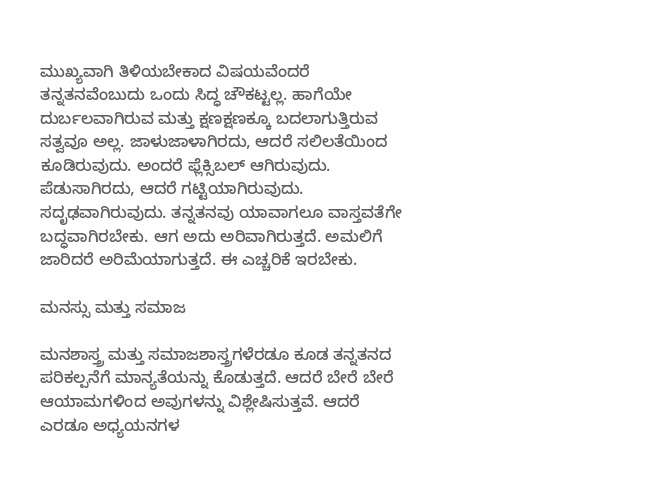ಮುಖ್ಯವಾಗಿ ತಿಳಿಯಬೇಕಾದ ವಿಷಯವೆಂದರೆ ತನ್ನತನವೆಂಬುದು ಒಂದು ಸಿದ್ಧ ಚೌಕಟ್ಟಲ್ಲ. ಹಾಗೆಯೇ ದುರ್ಬಲವಾಗಿರುವ ಮತ್ತು ಕ್ಷಣಕ್ಷಣಕ್ಕೂ ಬದಲಾಗುತ್ತಿರುವ ಸತ್ವವೂ ಅಲ್ಲ. ಜಾಳುಜಾಳಾಗಿರದು, ಆದರೆ ಸಲಿಲತೆಯಿಂದ ಕೂಡಿರುವುದು. ಅಂದರೆ ಫ್ಲೆಕ್ಸಿಬಲ್ ಆಗಿರುವುದು. ಪೆಡುಸಾಗಿರದು, ಆದರೆ ಗಟ್ಟಿಯಾಗಿರುವುದು. ಸದೃಢವಾಗಿರುವುದು. ತನ್ನತನವು ಯಾವಾಗಲೂ ವಾಸ್ತವತೆಗೇ ಬದ್ಧವಾಗಿರಬೇಕು. ಆಗ ಅದು ಅರಿವಾಗಿರುತ್ತದೆ. ಅಮಲಿಗೆ ಜಾರಿದರೆ ಅರಿಮೆಯಾಗುತ್ತದೆ. ಈ ಎಚ್ಚರಿಕೆ ಇರಬೇಕು.

ಮನಸ್ಸು ಮತ್ತು ಸಮಾಜ

ಮನಶಾಸ್ತ್ರ ಮತ್ತು ಸಮಾಜಶಾಸ್ತ್ರಗಳೆರಡೂ ಕೂಡ ತನ್ನತನದ ಪರಿಕಲ್ಪನೆಗೆ ಮಾನ್ಯತೆಯನ್ನು ಕೊಡುತ್ತದೆ. ಆದರೆ ಬೇರೆ ಬೇರೆ ಆಯಾಮಗಳಿಂದ ಅವುಗಳನ್ನು ವಿಶ್ಲೇಷಿಸುತ್ತವೆ. ಆದರೆ ಎರಡೂ ಅಧ್ಯಯನಗಳ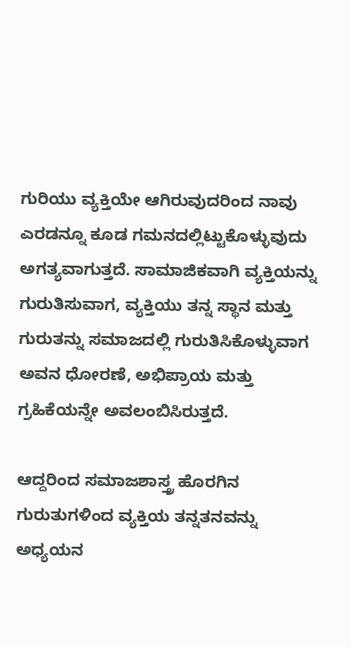ಗುರಿಯು ವ್ಯಕ್ತಿಯೇ ಆಗಿರುವುದರಿಂದ ನಾವು ಎರಡನ್ನೂ ಕೂಡ ಗಮನದಲ್ಲಿಟ್ಟುಕೊಳ್ಳುವುದು ಅಗತ್ಯವಾಗುತ್ತದೆ. ಸಾಮಾಜಿಕವಾಗಿ ವ್ಯಕ್ತಿಯನ್ನು ಗುರುತಿಸುವಾಗ, ವ್ಯಕ್ತಿಯು ತನ್ನ ಸ್ಥಾನ ಮತ್ತು ಗುರುತನ್ನು ಸಮಾಜದಲ್ಲಿ ಗುರುತಿಸಿಕೊಳ್ಳುವಾಗ ಅವನ ಧೋರಣೆ, ಅಭಿಪ್ರಾಯ ಮತ್ತು ಗ್ರಹಿಕೆಯನ್ನೇ ಅವಲಂಬಿಸಿರುತ್ತದೆ.

ಆದ್ದರಿಂದ ಸಮಾಜಶಾಸ್ತ್ರ ಹೊರಗಿನ ಗುರುತುಗಳಿಂದ ವ್ಯಕ್ತಿಯ ತನ್ನತನವನ್ನು ಅಧ್ಯಯನ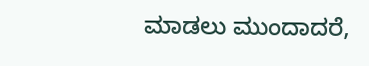ಮಾಡಲು ಮುಂದಾದರೆ,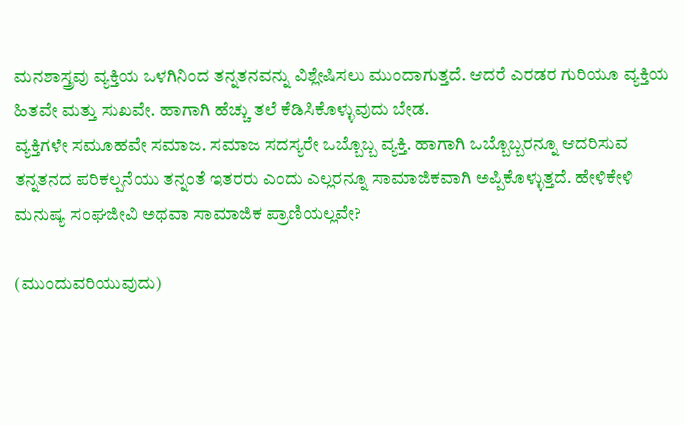ಮನಶಾಸ್ತ್ರವು ವ್ಯಕ್ತಿಯ ಒಳಗಿನಿಂದ ತನ್ನತನವನ್ನು ವಿಶ್ಲೇಷಿಸಲು ಮುಂದಾಗುತ್ತದೆ. ಆದರೆ ಎರಡರ ಗುರಿಯೂ ವ್ಯಕ್ತಿಯ ಹಿತವೇ ಮತ್ತು ಸುಖವೇ. ಹಾಗಾಗಿ ಹೆಚ್ಚು ತಲೆ ಕೆಡಿಸಿಕೊಳ್ಳುವುದು ಬೇಡ.
ವ್ಯಕ್ತಿಗಳೇ ಸಮೂಹವೇ ಸಮಾಜ. ಸಮಾಜ ಸದಸ್ಯರೇ ಒಬ್ಬೊಬ್ಬ ವ್ಯಕ್ತಿ. ಹಾಗಾಗಿ ಒಬ್ಬೊಬ್ಬರನ್ನೂ ಆದರಿಸುವ ತನ್ನತನದ ಪರಿಕಲ್ಪನೆಯು ತನ್ನಂತೆ ಇತರರು ಎಂದು ಎಲ್ಲರನ್ನೂ ಸಾಮಾಜಿಕವಾಗಿ ಅಪ್ಪಿಕೊಳ್ಳುತ್ತದೆ. ಹೇಳಿಕೇಳಿ ಮನುಷ್ಯ ಸಂಘಜೀವಿ ಅಥವಾ ಸಾಮಾಜಿಕ ಪ್ರಾಣಿಯಲ್ಲವೇ?

(ಮುಂದುವರಿಯುವುದು)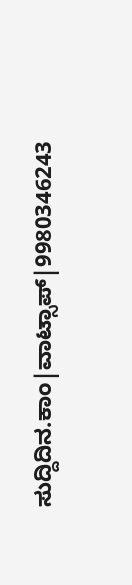ಸುದ್ದಿದಿನ.ಕಾಂ|ವಾಟ್ಸಾಪ್|9980346243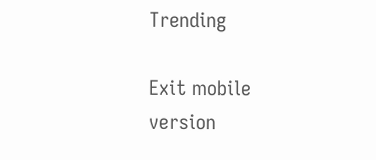Trending

Exit mobile version